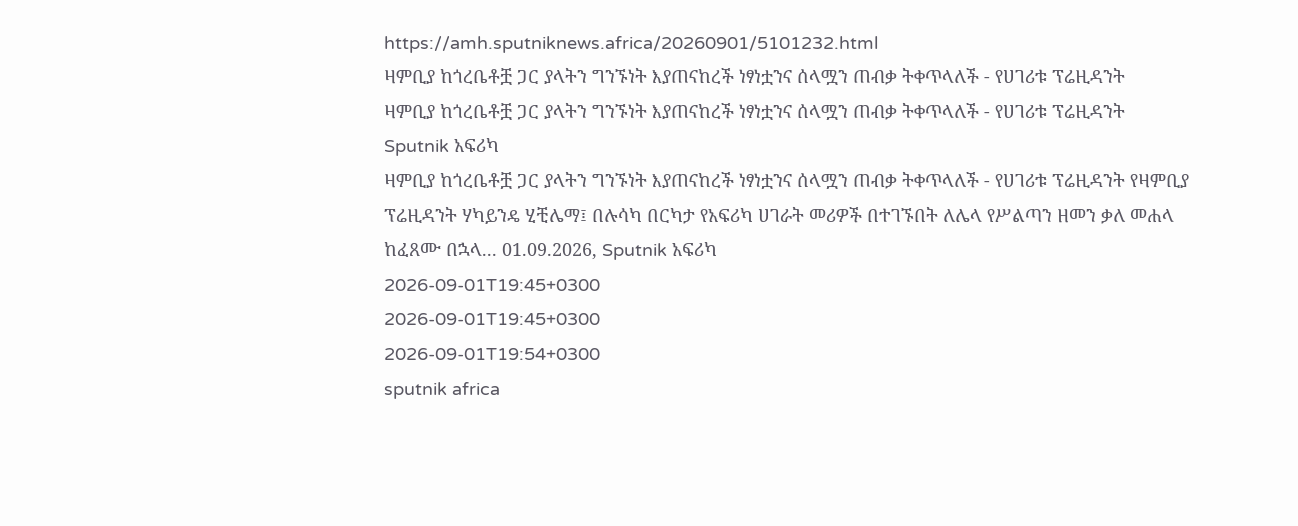https://amh.sputniknews.africa/20260901/5101232.html
ዛምቢያ ከጎረቤቶቿ ጋር ያላትን ግንኙነት እያጠናከረች ነፃነቷንና ሰላሟን ጠብቃ ትቀጥላለች - የሀገሪቱ ፕሬዚዳንት
ዛምቢያ ከጎረቤቶቿ ጋር ያላትን ግንኙነት እያጠናከረች ነፃነቷንና ሰላሟን ጠብቃ ትቀጥላለች - የሀገሪቱ ፕሬዚዳንት
Sputnik አፍሪካ
ዛምቢያ ከጎረቤቶቿ ጋር ያላትን ግንኙነት እያጠናከረች ነፃነቷንና ሰላሟን ጠብቃ ትቀጥላለች - የሀገሪቱ ፕሬዚዳንት የዛምቢያ ፕሬዚዳንት ሃካይንዴ ሂቺሌማ፤ በሉሳካ በርካታ የአፍሪካ ሀገራት መሪዎች በተገኙበት ለሌላ የሥልጣን ዘመን ቃለ መሐላ ከፈጸሙ በኋላ... 01.09.2026, Sputnik አፍሪካ
2026-09-01T19:45+0300
2026-09-01T19:45+0300
2026-09-01T19:54+0300
sputnik africa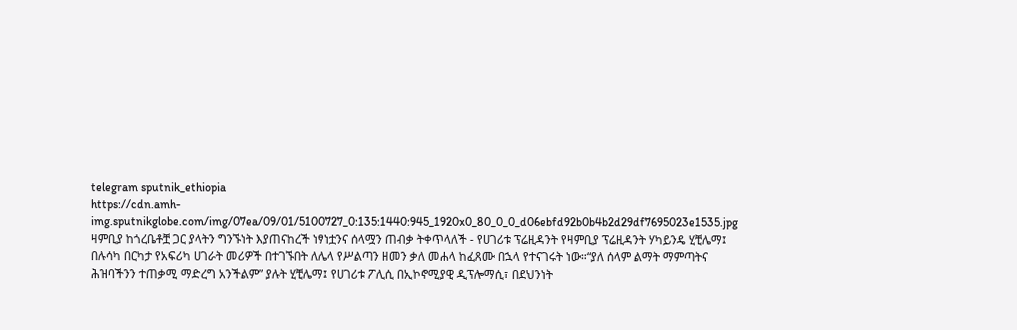telegram sputnik_ethiopia
https://cdn.amh-img.sputnikglobe.com/img/07ea/09/01/5100727_0:135:1440:945_1920x0_80_0_0_d06ebfd92b0b4b2d29df7695023e1535.jpg
ዛምቢያ ከጎረቤቶቿ ጋር ያላትን ግንኙነት እያጠናከረች ነፃነቷንና ሰላሟን ጠብቃ ትቀጥላለች - የሀገሪቱ ፕሬዚዳንት የዛምቢያ ፕሬዚዳንት ሃካይንዴ ሂቺሌማ፤ በሉሳካ በርካታ የአፍሪካ ሀገራት መሪዎች በተገኙበት ለሌላ የሥልጣን ዘመን ቃለ መሐላ ከፈጸሙ በኋላ የተናገሩት ነው።“ያለ ሰላም ልማት ማምጣትና ሕዝባችንን ተጠቃሚ ማድረግ አንችልም” ያሉት ሂቺሌማ፤ የሀገሪቱ ፖሊሲ በኢኮኖሚያዊ ዲፕሎማሲ፣ በደህንነት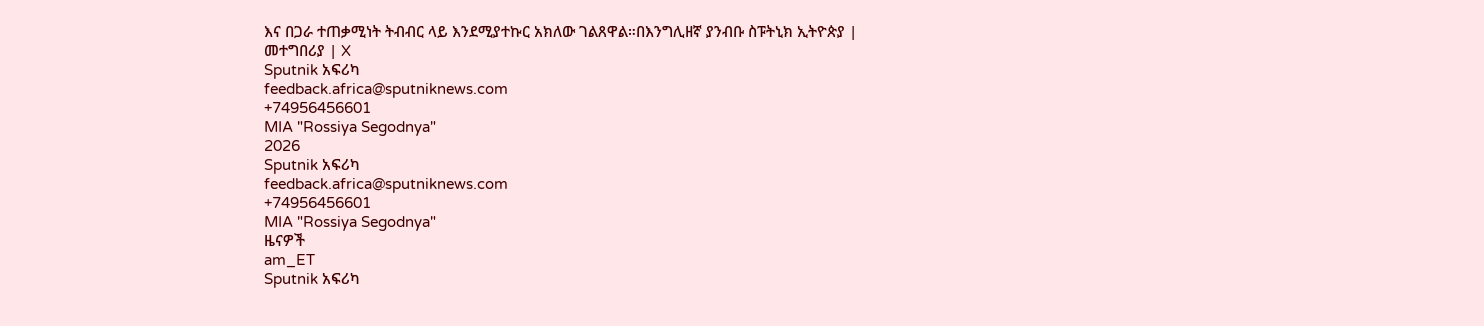እና በጋራ ተጠቃሚነት ትብብር ላይ እንደሚያተኩር አክለው ገልጸዋል።በእንግሊዘኛ ያንብቡ ስፑትኒክ ኢትዮጵያ | መተግበሪያ | X
Sputnik አፍሪካ
feedback.africa@sputniknews.com
+74956456601
MIA "Rossiya Segodnya"
2026
Sputnik አፍሪካ
feedback.africa@sputniknews.com
+74956456601
MIA "Rossiya Segodnya"
ዜናዎች
am_ET
Sputnik አፍሪካ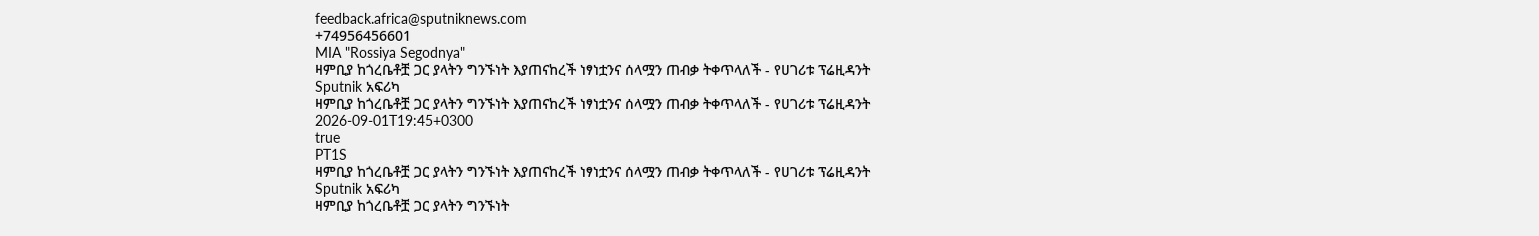feedback.africa@sputniknews.com
+74956456601
MIA "Rossiya Segodnya"
ዛምቢያ ከጎረቤቶቿ ጋር ያላትን ግንኙነት እያጠናከረች ነፃነቷንና ሰላሟን ጠብቃ ትቀጥላለች - የሀገሪቱ ፕሬዚዳንት
Sputnik አፍሪካ
ዛምቢያ ከጎረቤቶቿ ጋር ያላትን ግንኙነት እያጠናከረች ነፃነቷንና ሰላሟን ጠብቃ ትቀጥላለች - የሀገሪቱ ፕሬዚዳንት
2026-09-01T19:45+0300
true
PT1S
ዛምቢያ ከጎረቤቶቿ ጋር ያላትን ግንኙነት እያጠናከረች ነፃነቷንና ሰላሟን ጠብቃ ትቀጥላለች - የሀገሪቱ ፕሬዚዳንት
Sputnik አፍሪካ
ዛምቢያ ከጎረቤቶቿ ጋር ያላትን ግንኙነት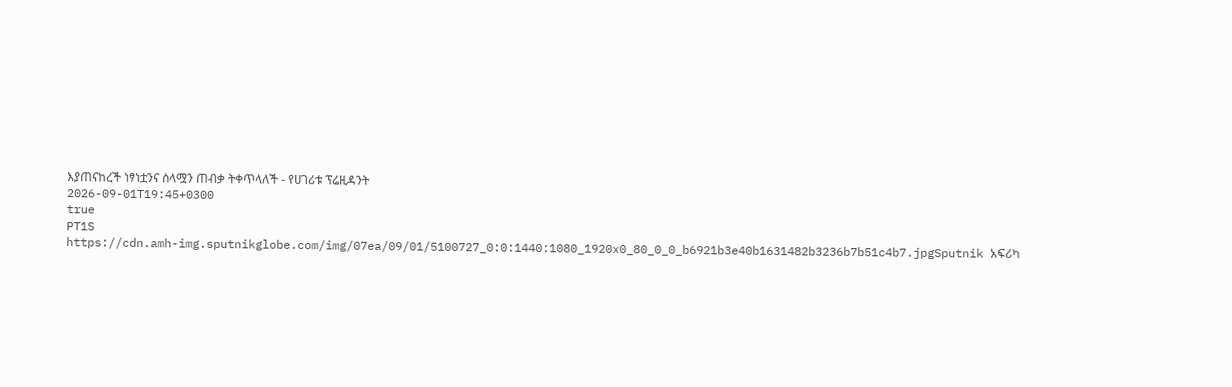እያጠናከረች ነፃነቷንና ሰላሟን ጠብቃ ትቀጥላለች - የሀገሪቱ ፕሬዚዳንት
2026-09-01T19:45+0300
true
PT1S
https://cdn.amh-img.sputnikglobe.com/img/07ea/09/01/5100727_0:0:1440:1080_1920x0_80_0_0_b6921b3e40b1631482b3236b7b51c4b7.jpgSputnik አፍሪካ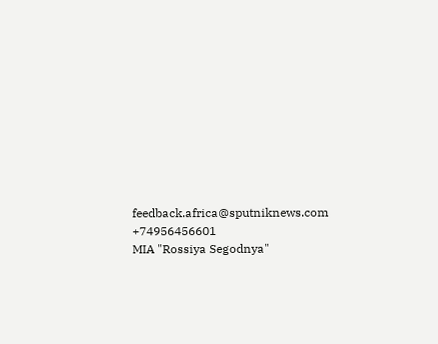feedback.africa@sputniknews.com
+74956456601
MIA "Rossiya Segodnya"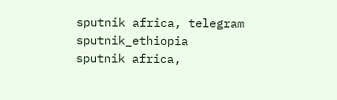sputnik africa, telegram sputnik_ethiopia
sputnik africa,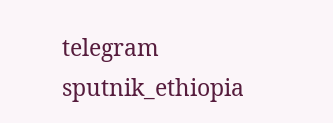telegram sputnik_ethiopia